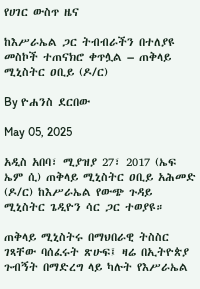የሀገር ውስጥ ዜና

ከእሥራኤል ጋር ትብብራችን በተለያዩ መስኮች ተጠናክሮ ቀጥሏል – ጠቅላይ ሚኒስትር ዐቢይ (ዶ/ር)

By ዮሐንስ ደርበው

May 05, 2025

አዲስ አበባ፣ ሚያዝያ 27፣ 2017 (ኤፍ ኤም ሲ) ጠቅላይ ሚኒስትር ዐቢይ አሕመድ (ዶ/ር) ከእሥራኤል የውጭ ጉዳይ ሚኒስትር ጌዲዮን ሳር ጋር ተወያዩ።

ጠቅላይ ሚኒስትሩ በማህበራዊ ትስስር ገጻቸው ባሰፈሩት ጽሁፍ፤ ዛሬ በኢትዮጵያ ጉብኝት በማድረግ ላይ ካሉት የእሥራኤል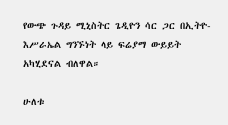የውጭ ጉዳይ ሚኒስትር ጌዲዮን ሳር ጋር በኢትዮ-እሥራኤል ግንኙነት ላይ ፍሬያማ ውይይት አካሂደናል ብለዋል።

ሁለቱ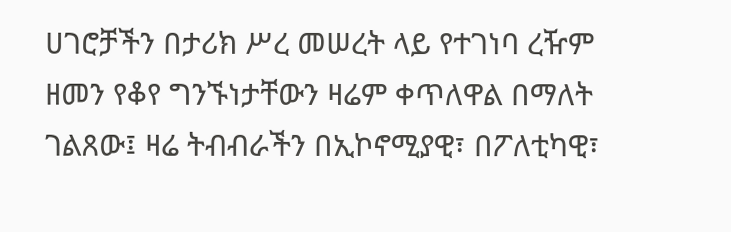ሀገሮቻችን በታሪክ ሥረ መሠረት ላይ የተገነባ ረዥም ዘመን የቆየ ግንኙነታቸውን ዛሬም ቀጥለዋል በማለት ገልጸው፤ ዛሬ ትብብራችን በኢኮኖሚያዊ፣ በፖለቲካዊ፣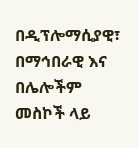በዲፕሎማሲያዊ፣ በማኅበራዊ እና በሌሎችም መስኮች ላይ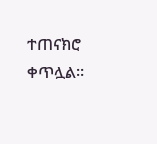ተጠናክሮ ቀጥሏል።